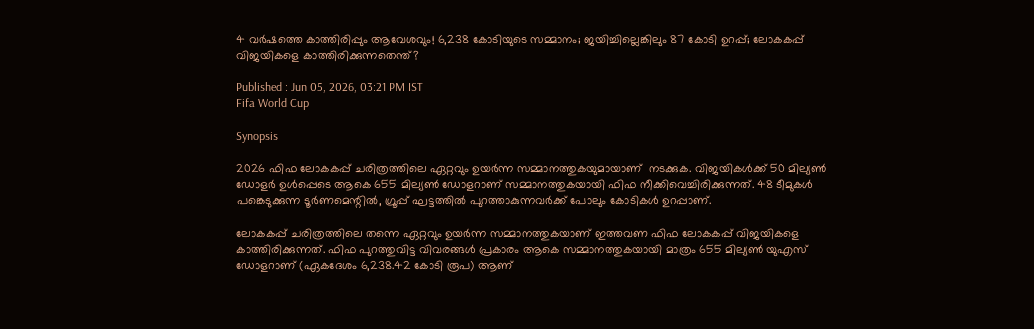4 വർഷത്തെ കാത്തിരിപ്പും ആവേശവും! 6,238 കോടിയുടെ സമ്മാനം; ജയിച്ചില്ലെങ്കിലും 87 കോടി ഉറപ്പ്; ലോകകപ്പ് വിജയികളെ കാത്തിരിക്കുന്നതെന്ത്?

Published : Jun 05, 2026, 03:21 PM IST
Fifa World Cup

Synopsis

2026 ഫിഫ ലോകകപ്പ് ചരിത്രത്തിലെ ഏറ്റവും ഉയർന്ന സമ്മാനത്തുകയുമായാണ്  നടക്കുക. വിജയികൾക്ക് 50 മില്യൺ ഡോളർ ഉൾപ്പെടെ ആകെ 655 മില്യൺ ഡോളറാണ് സമ്മാനത്തുകയായി ഫിഫ നീക്കിവെച്ചിരിക്കുന്നത്. 48 ടീമുകൾ പങ്കെടുക്കുന്ന ടൂർണമെന്റിൽ, ഗ്രൂപ്പ് ഘട്ടത്തിൽ പുറത്താകുന്നവർക്ക് പോലും കോടികൾ ഉറപ്പാണ്.

ലോകകപ്പ് ചരിത്രത്തിലെ തന്നെ ഏറ്റവും ഉയര്‍ന്ന സമ്മാനത്തുകയാണ് ഇത്തവണ ഫിഫ ലോകകപ്പ് വിജയികളെ കാത്തിരിക്കുന്നത്. ഫിഫ പുറത്തുവിട്ട വിവരങ്ങള്‍ പ്രകാരം ആകെ സമ്മാനത്തുകയായി മാത്രം 655 മില്യണ്‍ യുഎസ് ഡോളറാണ് (ഏകദേശം 6,238.42 കോടി രൂപ) ആണ്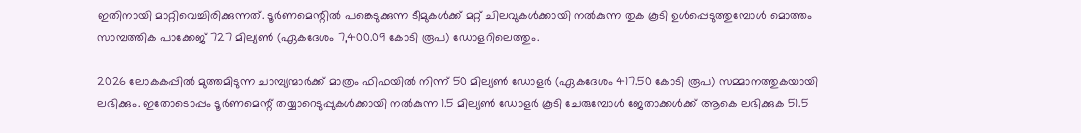ഇതിനായി മാറ്റിവെച്ചിരിക്കുന്നത്. ടൂര്‍ണമെന്റില്‍ പങ്കെടുക്കുന്ന ടീമുകള്‍ക്ക് മറ്റ് ചിലവുകള്‍ക്കായി നല്‍കുന്ന തുക കൂടി ഉള്‍പ്പെടുത്തുമ്പോള്‍ മൊത്തം സാമ്പത്തിക പാക്കേജ് 727 മില്യണ്‍ (ഏകദേശം 7,400.09 കോടി രൂപ) ഡോളറിലെത്തും.

2026 ലോകകപ്പില്‍ മുത്തമിടുന്ന ചാമ്പ്യന്മാര്‍ക്ക് മാത്രം ഫിഫയില്‍ നിന്ന് 50 മില്യണ്‍ ഡോളര്‍ (ഏകദേശം 417.50 കോടി രൂപ) സമ്മാനത്തുകയായി ലഭിക്കും. ഇതോടൊപ്പം ടൂര്‍ണമെന്റ് തയ്യാറെടുപ്പുകള്‍ക്കായി നല്‍കുന്ന 1.5 മില്യണ്‍ ഡോളര്‍ കൂടി ചേരുമ്പോള്‍ ജേതാക്കള്‍ക്ക് ആകെ ലഭിക്കുക 51.5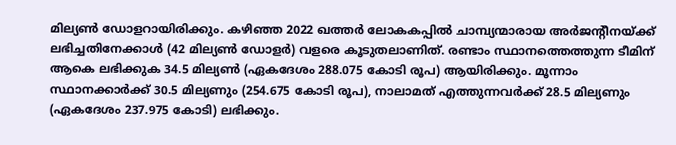മില്യണ്‍ ഡോളറായിരിക്കും. കഴിഞ്ഞ 2022 ഖത്തര്‍ ലോകകപ്പില്‍ ചാമ്പ്യന്മാരായ അര്‍ജന്റീനയ്ക്ക് ലഭിച്ചതിനേക്കാള്‍ (42 മില്യണ്‍ ഡോളര്‍) വളരെ കൂടുതലാണിത്. രണ്ടാം സ്ഥാനത്തെത്തുന്ന ടീമിന് ആകെ ലഭിക്കുക 34.5 മില്യണ്‍ (ഏകദേശം 288.075 കോടി രൂപ) ആയിരിക്കും. മൂന്നാം സ്ഥാനക്കാര്‍ക്ക് 30.5 മില്യണും (254.675 കോടി രൂപ), നാലാമത് എത്തുന്നവര്‍ക്ക് 28.5 മില്യണും (ഏകദേശം 237.975 കോടി) ലഭിക്കും.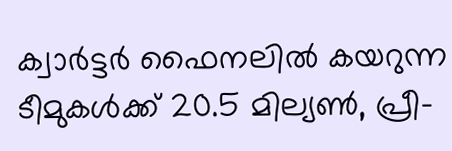ക്വാര്‍ട്ടര്‍ ഫൈനലില്‍ കയറുന്ന ടീമുകള്‍ക്ക് 20.5 മില്യണ്‍, പ്രീ-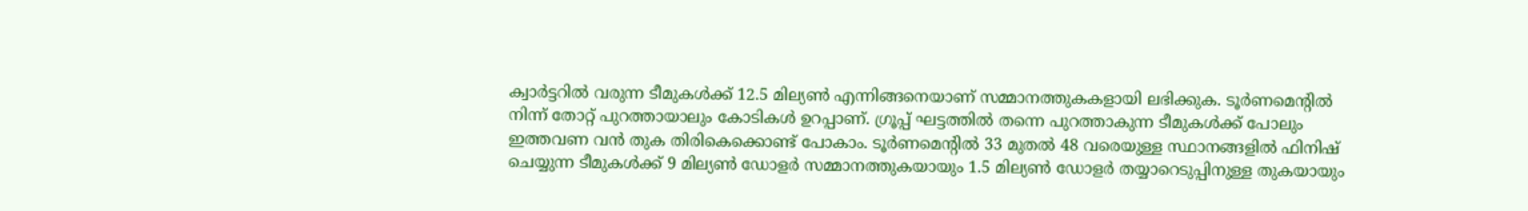ക്വാര്‍ട്ടറില്‍ വരുന്ന ടീമുകള്‍ക്ക് 12.5 മില്യണ്‍ എന്നിങ്ങനെയാണ് സമ്മാനത്തുകകളായി ലഭിക്കുക. ടൂര്‍ണമെന്റില്‍ നിന്ന് തോറ്റ് പുറത്തായാലും കോടികള്‍ ഉറപ്പാണ്. ഗ്രൂപ്പ് ഘട്ടത്തില്‍ തന്നെ പുറത്താകുന്ന ടീമുകള്‍ക്ക് പോലും ഇത്തവണ വന്‍ തുക തിരികെക്കൊണ്ട് പോകാം. ടൂര്‍ണമെന്റില്‍ 33 മുതല്‍ 48 വരെയുള്ള സ്ഥാനങ്ങളില്‍ ഫിനിഷ് ചെയ്യുന്ന ടീമുകള്‍ക്ക് 9 മില്യണ്‍ ഡോളര്‍ സമ്മാനത്തുകയായും 1.5 മില്യണ്‍ ഡോളര്‍ തയ്യാറെടുപ്പിനുള്ള തുകയായും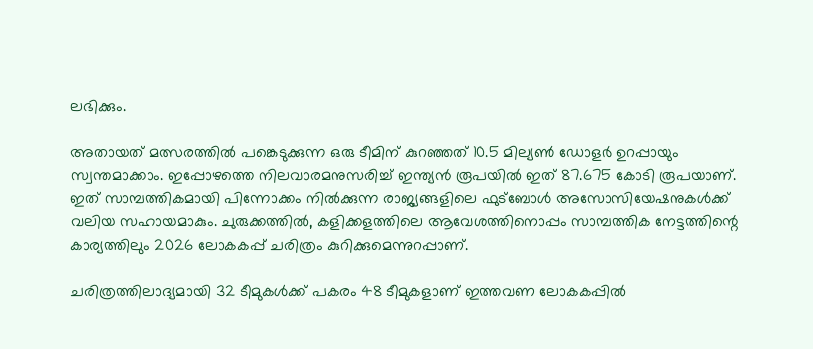ലഭിക്കും.

അതായത് മത്സരത്തില്‍ പങ്കെടുക്കുന്ന ഒരു ടീമിന് കുറഞ്ഞത് 10.5 മില്യണ്‍ ഡോളര്‍ ഉറപ്പായും സ്വന്തമാക്കാം. ഇപ്പോഴത്തെ നിലവാരമനുസരിച്ച് ഇന്ത്യന്‍ രൂപയില്‍ ഇത് 87.675 കോടി രൂപയാണ്. ഇത് സാമ്പത്തികമായി പിന്നോക്കം നില്‍ക്കുന്ന രാജ്യങ്ങളിലെ ഫുട്‌ബോള്‍ അസോസിയേഷനുകള്‍ക്ക് വലിയ സഹായമാകും. ചുരുക്കത്തില്‍, കളിക്കളത്തിലെ ആവേശത്തിനൊപ്പം സാമ്പത്തിക നേട്ടത്തിന്റെ കാര്യത്തിലും 2026 ലോകകപ്പ് ചരിത്രം കുറിക്കുമെന്നുറപ്പാണ്.

ചരിത്രത്തിലാദ്യമായി 32 ടീമുകള്‍ക്ക് പകരം 48 ടീമുകളാണ് ഇത്തവണ ലോകകപ്പില്‍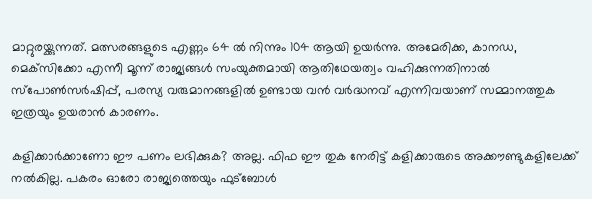മാറ്റുരയ്ക്കുന്നത്. മത്സരങ്ങളുടെ എണ്ണം 64 ല്‍ നിന്നും 104 ആയി ഉയര്‍ന്നു. അമേരിക്ക, കാനഡ, മെക്‌സിക്കോ എന്നീ മൂന്ന് രാജ്യങ്ങള്‍ സംയുക്തമായി ആതിഥേയത്വം വഹിക്കുന്നതിനാല്‍ സ്‌പോണ്‍സര്‍ഷിപ്പ്, പരസ്യ വരുമാനങ്ങളില്‍ ഉണ്ടായ വന്‍ വര്‍ദ്ധനവ് എന്നിവയാണ് സമ്മാനത്തുക ഇത്രയും ഉയരാന്‍ കാരണം.

കളിക്കാര്‍ക്കാണോ ഈ പണം ലഭിക്കുക? അല്ല. ഫിഫ ഈ തുക നേരിട്ട് കളിക്കാരുടെ അക്കൗണ്ടുകളിലേക്ക് നല്‍കില്ല. പകരം ഓരോ രാജ്യത്തെയും ഫുട്‌ബോള്‍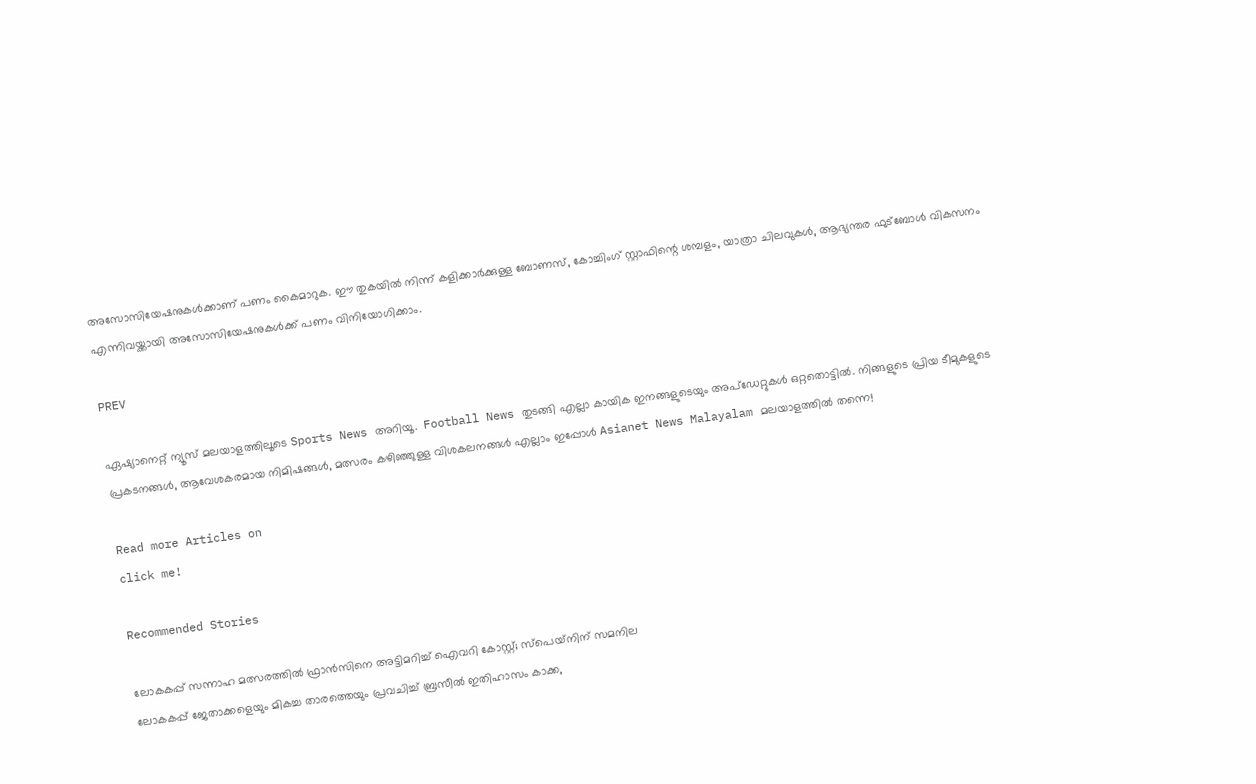അസോസിയേഷനുകള്‍ക്കാണ് പണം കൈമാറുക. ഈ തുകയില്‍ നിന്ന് കളിക്കാര്‍ക്കുള്ള ബോണസ്, കോച്ചിംഗ് സ്റ്റാഫിന്റെ ശമ്പളം, യാത്രാ ചിലവുകള്‍, ആഭ്യന്തര ഫുട്‌ബോള്‍ വികസനം എന്നിവയ്ക്കായി അസോസിയേഷനുകള്‍ക്ക് പണം വിനിയോഗിക്കാം.

PREV

ഏഷ്യാനെറ്റ് ന്യൂസ് മലയാളത്തിലൂടെ Sports News അറിയൂ.  Football News തുടങ്ങി എല്ലാ കായിക ഇനങ്ങളുടെയും അപ്‌ഡേറ്റുകൾ ഒറ്റതൊട്ടിൽ. നിങ്ങളുടെ പ്രിയ ടീമുകളുടെ പ്രകടനങ്ങൾ, ആവേശകരമായ നിമിഷങ്ങൾ, മത്സരം കഴിഞ്ഞുള്ള വിശകലനങ്ങൾ എല്ലാം ഇപ്പോൾ Asianet News Malayalam മലയാളത്തിൽ തന്നെ!

Read more Articles on
click me!

Recommended Stories

ലോകകപ്പ് സന്നാഹ മത്സരത്തില്‍ ഫ്രാന്‍സിനെ അട്ടിമറിച്ച് ഐവറി കോസ്റ്റ്; സ്‌പെയ്‌നിന് സമനില
ലോകകപ്പ് ജേതാക്കളെയും മികച്ച താരത്തെയും പ്രവചിച്ച് ബ്രസീൽ ഇതിഹാസം കാക്ക,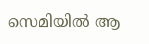സെമിയില്‍ ആ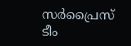സര്‍പ്രൈസ് ടീം